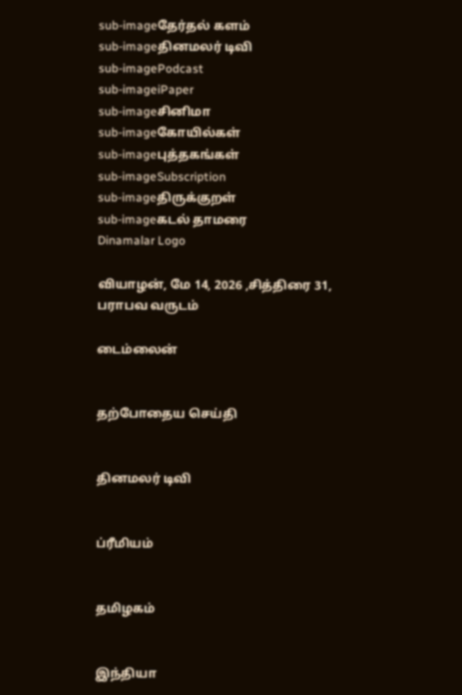sub-imageதேர்தல் களம்
sub-imageதினமலர் டிவி
sub-imagePodcast
sub-imageiPaper
sub-imageசினிமா
sub-imageகோயில்கள்
sub-imageபுத்தகங்கள்
sub-imageSubscription
sub-imageதிருக்குறள்
sub-imageகடல் தாமரை
Dinamalar Logo

வியாழன், மே 14, 2026 ,சித்திரை 31, பராபவ வருடம்

டைம்லைன்


தற்போதைய செய்தி


தினமலர் டிவி


ப்ரீமியம்


தமிழகம்


இந்தியா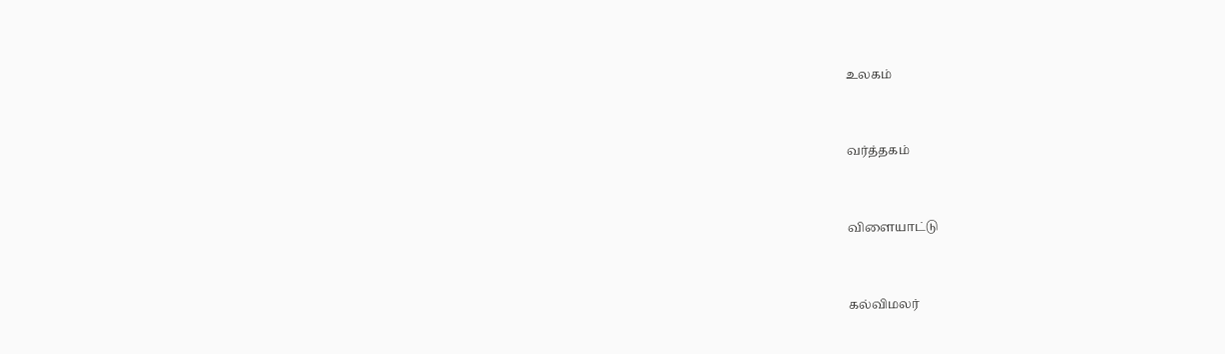உலகம்


வர்த்தகம்


விளையாட்டு


கல்விமலர்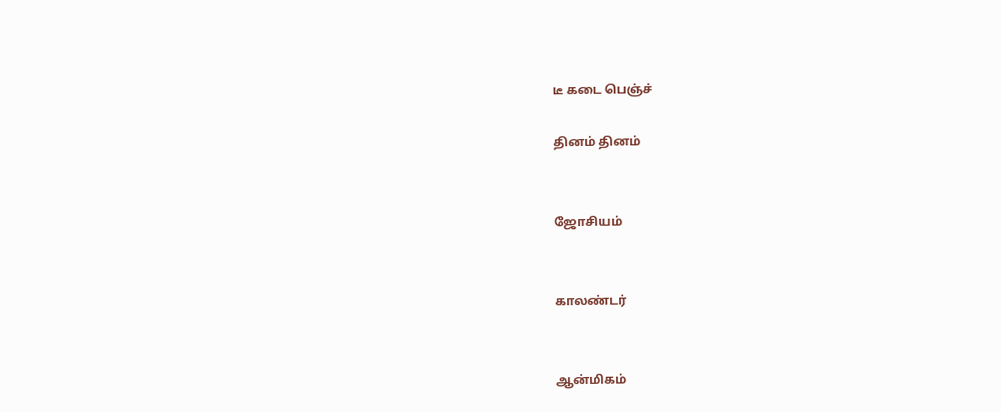டீ கடை பெஞ்ச்

தினம் தினம்


ஜோசியம்


காலண்டர்


ஆன்மிகம்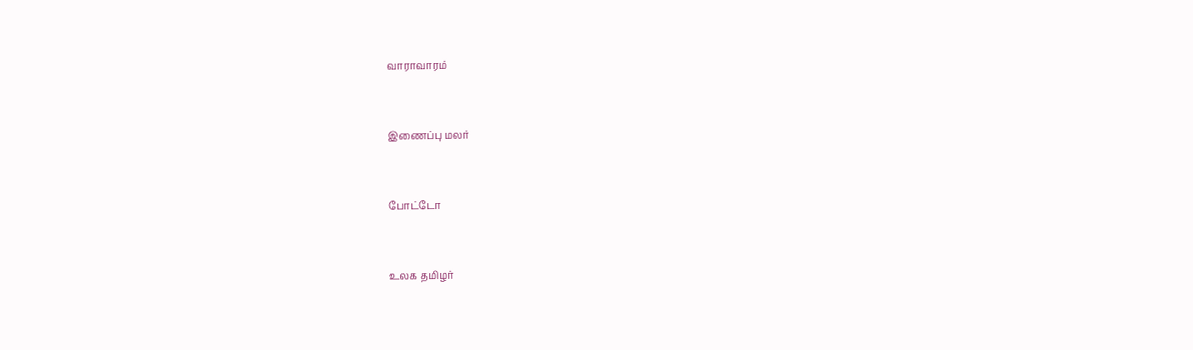வாராவாரம்


இணைப்பு மலர்


போட்டோ


உலக தமிழர்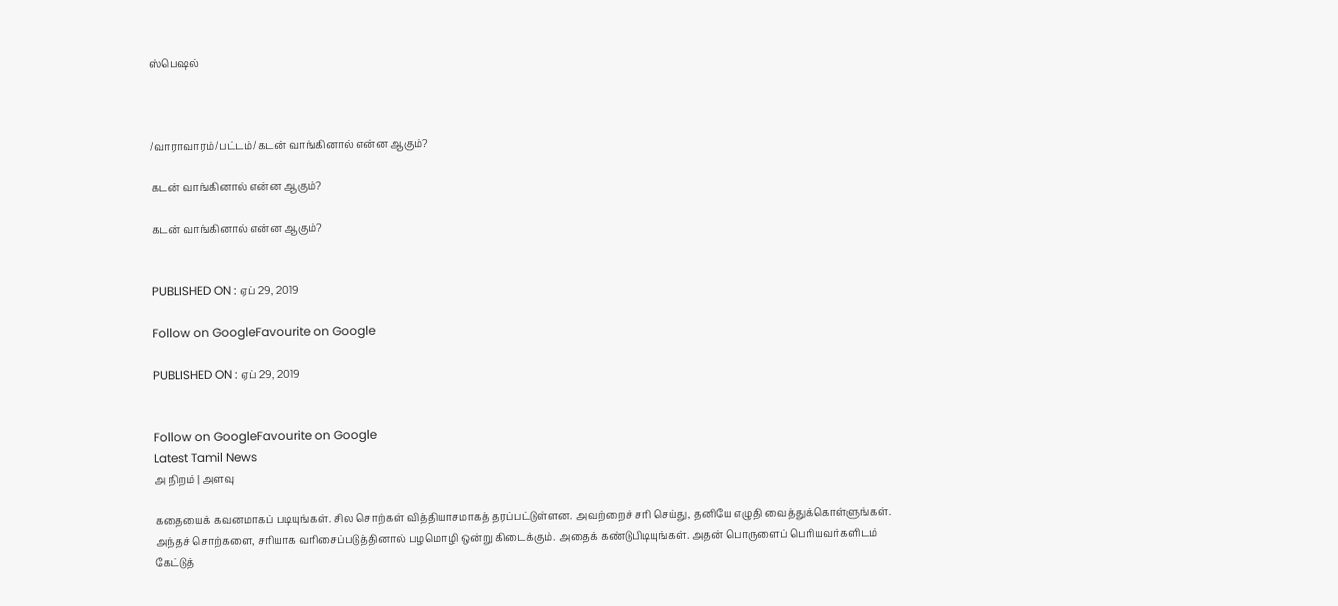ஸ்பெஷல்



/வாராவாரம்/பட்டம்/கடன் வாங்கினால் என்ன ஆகும்?

கடன் வாங்கினால் என்ன ஆகும்?

கடன் வாங்கினால் என்ன ஆகும்?


PUBLISHED ON : ஏப் 29, 2019

Follow on GoogleFavourite on Google

PUBLISHED ON : ஏப் 29, 2019


Follow on GoogleFavourite on Google
Latest Tamil News
அ நிறம் | அளவு

கதையைக் கவனமாகப் படியுங்கள். சில சொற்கள் வித்தியாசமாகத் தரப்பட்டுள்ளன. அவற்றைச் சரி செய்து, தனியே எழுதி வைத்துக்கொள்ளுங்கள். அந்தச் சொற்களை, சரியாக வரிசைப்படுத்தினால் பழமொழி ஒன்று கிடைக்கும். அதைக் கண்டுபிடியுங்கள். அதன் பொருளைப் பெரியவர்களிடம் கேட்டுத்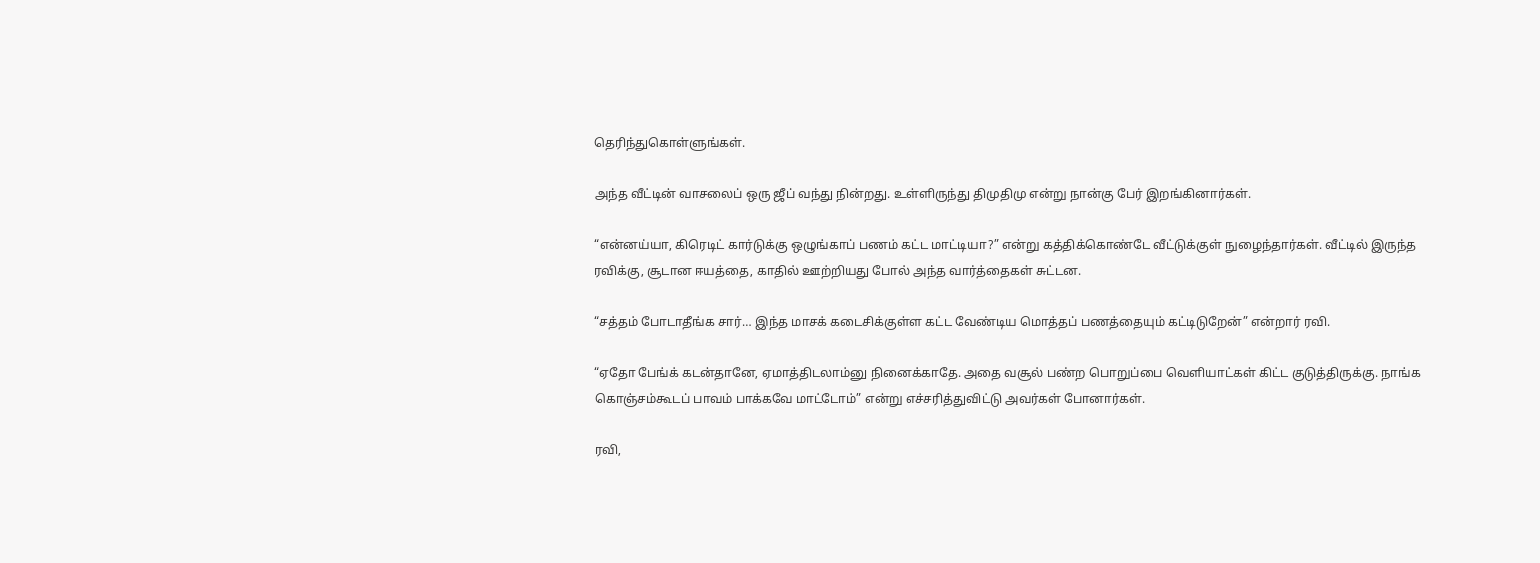தெரிந்துகொள்ளுங்கள்.

அந்த வீட்டின் வாசலைப் ஒரு ஜீப் வந்து நின்றது. உள்ளிருந்து திமுதிமு என்று நான்கு பேர் இறங்கினார்கள்.

“என்னய்யா, கிரெடிட் கார்டுக்கு ஒழுங்காப் பணம் கட்ட மாட்டியா?” என்று கத்திக்கொண்டே வீட்டுக்குள் நுழைந்தார்கள். வீட்டில் இருந்த ரவிக்கு, சூடான ஈயத்தை, காதில் ஊற்றியது போல் அந்த வார்த்தைகள் சுட்டன.

“சத்தம் போடாதீங்க சார்… இந்த மாசக் கடைசிக்குள்ள கட்ட வேண்டிய மொத்தப் பணத்தையும் கட்டிடுறேன்” என்றார் ரவி.

“ஏதோ பேங்க் கடன்தானே, ஏமாத்திடலாம்னு நினைக்காதே. அதை வசூல் பண்ற பொறுப்பை வெளியாட்கள் கிட்ட குடுத்திருக்கு. நாங்க கொஞ்சம்கூடப் பாவம் பாக்கவே மாட்டோம்” என்று எச்சரித்துவிட்டு அவர்கள் போனார்கள்.

ரவி,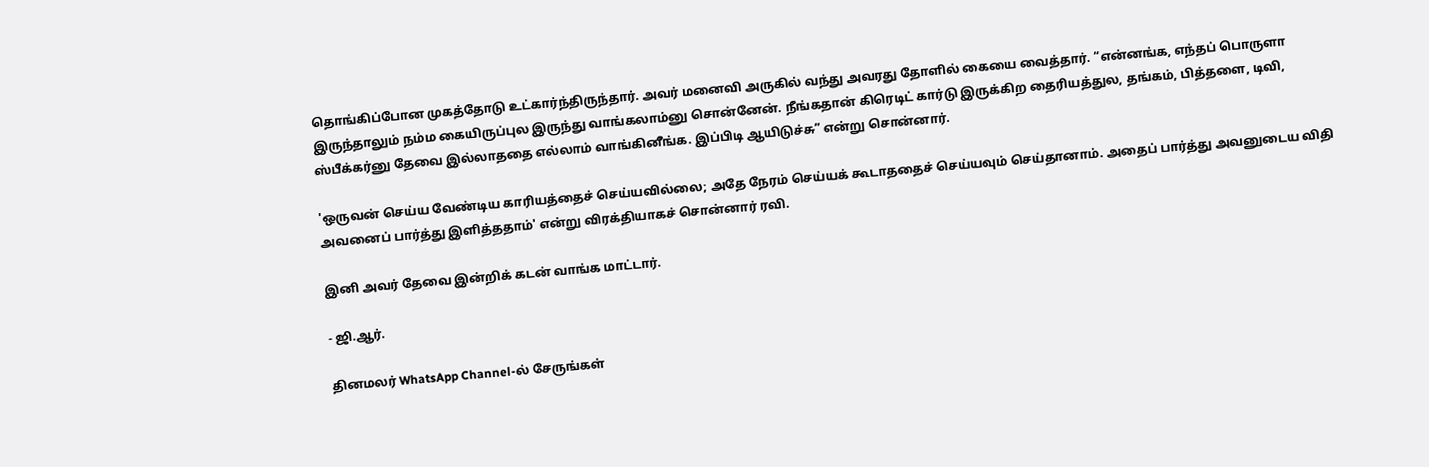தொங்கிப்போன முகத்தோடு உட்கார்ந்திருந்தார். அவர் மனைவி அருகில் வந்து அவரது தோளில் கையை வைத்தார். “என்னங்க, எந்தப் பொருளா இருந்தாலும் நம்ம கையிருப்புல இருந்து வாங்கலாம்னு சொன்னேன். நீங்கதான் கிரெடிட் கார்டு இருக்கிற தைரியத்துல, தங்கம், பித்தளை, டிவி, ஸ்பீக்கர்னு தேவை இல்லாததை எல்லாம் வாங்கினீங்க. இப்பிடி ஆயிடுச்சு” என்று சொன்னார்.

'ஒருவன் செய்ய வேண்டிய காரியத்தைச் செய்யவில்லை; அதே நேரம் செய்யக் கூடாததைச் செய்யவும் செய்தானாம். அதைப் பார்த்து அவனுடைய விதி அவனைப் பார்த்து இளித்ததாம்' என்று விரக்தியாகச் சொன்னார் ரவி.

இனி அவர் தேவை இன்றிக் கடன் வாங்க மாட்டார்.

- ஜி.ஆர்.

தினமலர் WhatsApp Channel-ல் சேருங்கள்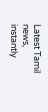Latest Tamil news, instantly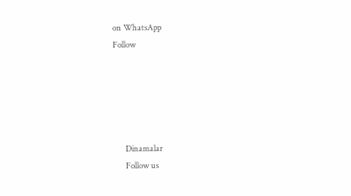on WhatsApp
Follow





      Dinamalar
      Follow us